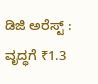ಡಿಜಿ ಅರೆಸ್ಟ್‌ : ವೃದ್ಧಗೆ ₹1.3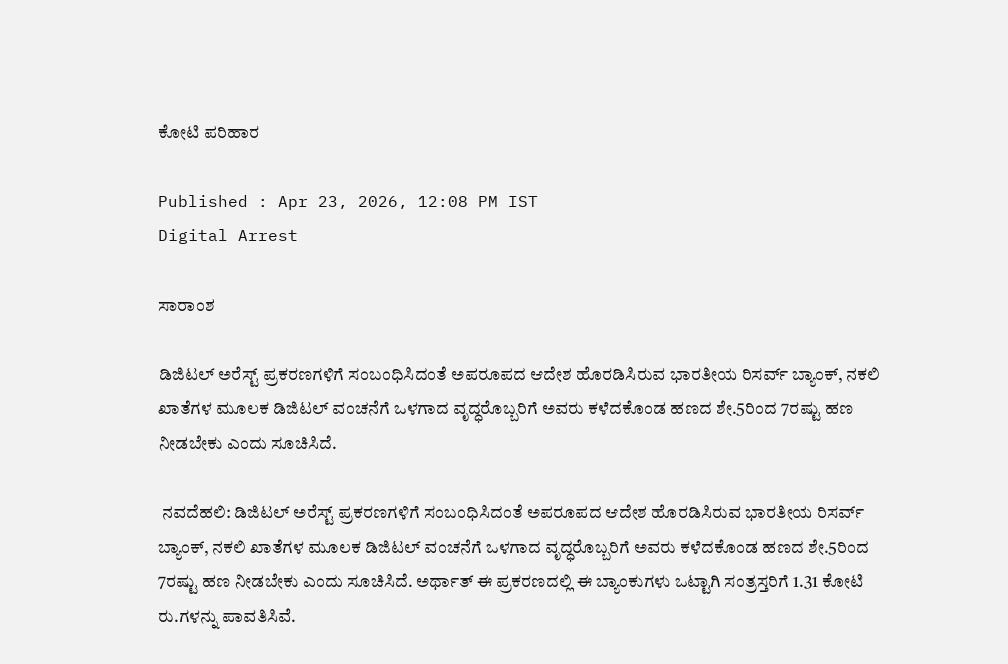ಕೋಟಿ ಪರಿಹಾರ

Published : Apr 23, 2026, 12:08 PM IST
Digital Arrest

ಸಾರಾಂಶ

ಡಿಜಿಟಲ್‌ ಅರೆಸ್ಟ್‌ ಪ್ರಕರಣಗಳಿಗೆ ಸಂಬಂಧಿಸಿದಂತೆ ಅಪರೂಪದ ಆದೇಶ ಹೊರಡಿಸಿರುವ ಭಾರತೀಯ ರಿಸರ್ವ್ ಬ್ಯಾಂಕ್, ನಕಲಿ ಖಾತೆಗಳ ಮೂಲಕ ಡಿಜಿಟಲ್ ವಂಚನೆಗೆ ಒಳಗಾದ ವೃದ್ಧರೊಬ್ಬರಿಗೆ ಅವರು ಕಳೆದಕೊಂಡ ಹಣದ ಶೇ.5ರಿಂದ 7ರಷ್ಟು ಹಣ ನೀಡಬೇಕು ಎಂದು ಸೂಚಿಸಿದೆ.

 ನವದೆಹಲಿ: ಡಿಜಿಟಲ್‌ ಅರೆಸ್ಟ್‌ ಪ್ರಕರಣಗಳಿಗೆ ಸಂಬಂಧಿಸಿದಂತೆ ಅಪರೂಪದ ಆದೇಶ ಹೊರಡಿಸಿರುವ ಭಾರತೀಯ ರಿಸರ್ವ್ ಬ್ಯಾಂಕ್, ನಕಲಿ ಖಾತೆಗಳ ಮೂಲಕ ಡಿಜಿಟಲ್ ವಂಚನೆಗೆ ಒಳಗಾದ ವೃದ್ಧರೊಬ್ಬರಿಗೆ ಅವರು ಕಳೆದಕೊಂಡ ಹಣದ ಶೇ.5ರಿಂದ 7ರಷ್ಟು ಹಣ ನೀಡಬೇಕು ಎಂದು ಸೂಚಿಸಿದೆ. ಅರ್ಥಾತ್‌ ಈ ಪ್ರಕರಣದಲ್ಲಿ ಈ ಬ್ಯಾಂಕುಗಳು ಒಟ್ಟಾಗಿ ಸಂತ್ರಸ್ತರಿಗೆ 1.31 ಕೋಟಿ ರು.ಗಳನ್ನು ಪಾವತಿಸಿವೆ.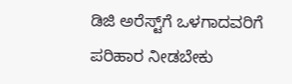ಡಿಜಿ ಅರೆಸ್ಟ್‌ಗೆ ಒಳಗಾದವರಿಗೆ ಪರಿಹಾರ ನೀಡಬೇಕು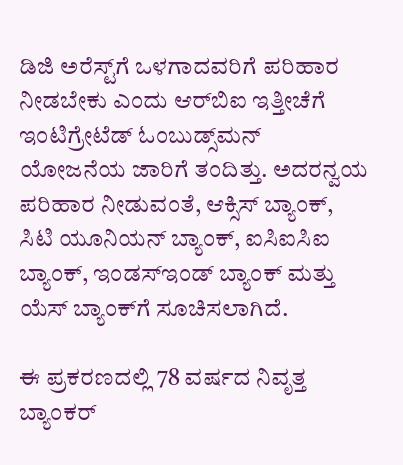ಡಿಜಿ ಅರೆಸ್ಟ್‌ಗೆ ಒಳಗಾದವರಿಗೆ ಪರಿಹಾರ ನೀಡಬೇಕು ಎಂದು ಆರ್‌ಬಿಐ ಇತ್ತೀಚೆಗೆ ಇಂಟಿಗ್ರೇಟೆಡ್ ಓಂಬುಡ್ಸ್‌ಮನ್ ಯೋಜನೆಯ ಜಾರಿಗೆ ತಂದಿತ್ತು. ಅದರನ್ವಯ ಪರಿಹಾರ ನೀಡುವಂತೆ, ಆಕ್ಸಿಸ್ ಬ್ಯಾಂಕ್, ಸಿಟಿ ಯೂನಿಯನ್ ಬ್ಯಾಂಕ್, ಐಸಿಐಸಿಐ ಬ್ಯಾಂಕ್, ಇಂಡಸ್‌ಇಂಡ್ ಬ್ಯಾಂಕ್ ಮತ್ತು ಯೆಸ್ ಬ್ಯಾಂಕ್‌ಗೆ ಸೂಚಿಸಲಾಗಿದೆ.

ಈ ಪ್ರಕರಣದಲ್ಲಿ 78 ವರ್ಷದ ನಿವೃತ್ತ ಬ್ಯಾಂಕರ್‌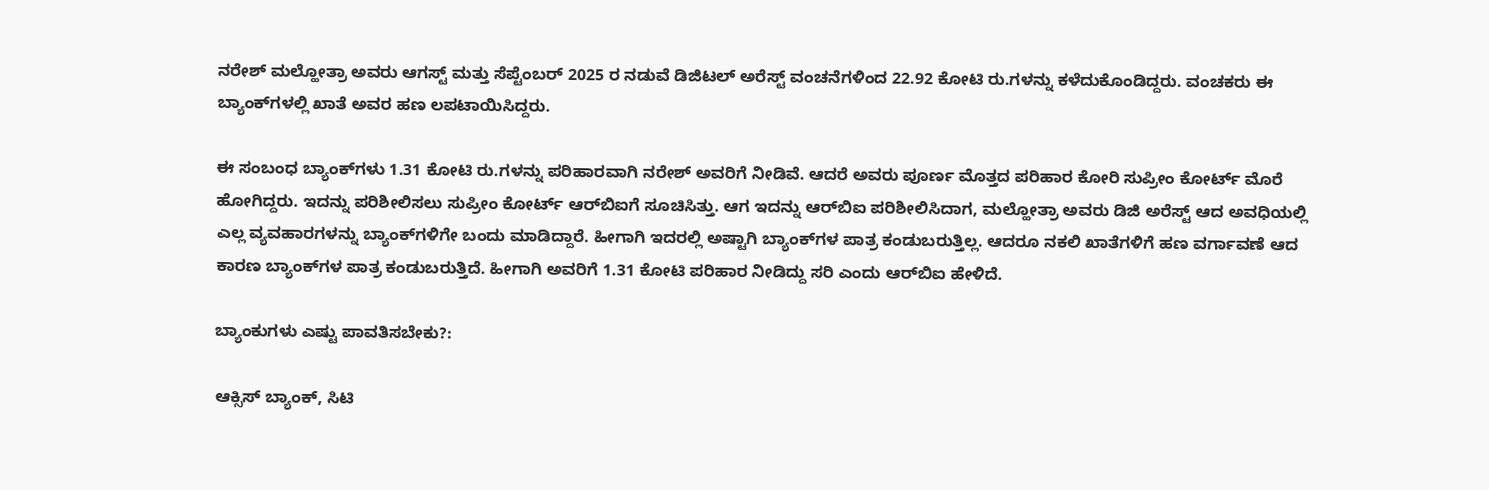ನರೇಶ್‌ ಮಲ್ಹೋತ್ರಾ ಅವರು ಆಗಸ್ಟ್ ಮತ್ತು ಸೆಪ್ಟೆಂಬರ್ 2025 ರ ನಡುವೆ ಡಿಜಿಟಲ್ ಅರೆಸ್ಟ್‌ ವಂಚನೆಗಳಿಂದ 22.92 ಕೋಟಿ ರು.ಗಳನ್ನು ಕಳೆದುಕೊಂಡಿದ್ದರು. ವಂಚಕರು ಈ ಬ್ಯಾಂಕ್‌ಗಳಲ್ಲಿ ಖಾತೆ ಅವರ ಹಣ ಲಪಟಾಯಿಸಿದ್ದರು.

ಈ ಸಂಬಂಧ ಬ್ಯಾಂಕ್‌ಗಳು 1.31 ಕೋಟಿ ರು.ಗಳನ್ನು ಪರಿಹಾರವಾಗಿ ನರೇಶ್‌ ಅವರಿಗೆ ನೀಡಿವೆ. ಆದರೆ ಅವರು ಪೂರ್ಣ ಮೊತ್ತದ ಪರಿಹಾರ ಕೋರಿ ಸುಪ್ರೀಂ ಕೋರ್ಟ್‌ ಮೊರೆ ಹೋಗಿದ್ದರು. ಇದನ್ನು ಪರಿಶೀಲಿಸಲು ಸುಪ್ರೀಂ ಕೋರ್ಟ್‌ ಆರ್‌ಬಿಐಗೆ ಸೂಚಿಸಿತ್ತು. ಆಗ ಇದನ್ನು ಆರ್‌ಬಿಐ ಪರಿಶೀಲಿಸಿದಾಗ, ಮಲ್ಹೋತ್ರಾ ಅವರು ಡಿಜಿ ಅರೆಸ್ಟ್‌ ಆದ ಅವಧಿಯಲ್ಲಿ ಎಲ್ಲ ವ್ಯವಹಾರಗಳನ್ನು ಬ್ಯಾಂಕ್‌ಗಳಿಗೇ ಬಂದು ಮಾಡಿದ್ದಾರೆ. ಹೀಗಾಗಿ ಇದರಲ್ಲಿ ಅಷ್ಟಾಗಿ ಬ್ಯಾಂಕ್‌ಗಳ ಪಾತ್ರ ಕಂಡುಬರುತ್ತಿಲ್ಲ. ಆದರೂ ನಕಲಿ ಖಾತೆಗಳಿಗೆ ಹಣ ವರ್ಗಾವಣೆ ಆದ ಕಾರಣ ಬ್ಯಾಂಕ್‌ಗಳ ಪಾತ್ರ ಕಂಡುಬರುತ್ತಿದೆ. ಹೀಗಾಗಿ ಅವರಿಗೆ 1.31 ಕೋಟಿ ಪರಿಹಾರ ನೀಡಿದ್ದು ಸರಿ ಎಂದು ಆರ್‌ಬಿಐ ಹೇಳಿದೆ.

ಬ್ಯಾಂಕುಗಳು ಎಷ್ಟು ಪಾವತಿಸಬೇಕು?:

ಆಕ್ಸಿಸ್ ಬ್ಯಾಂಕ್, ಸಿಟಿ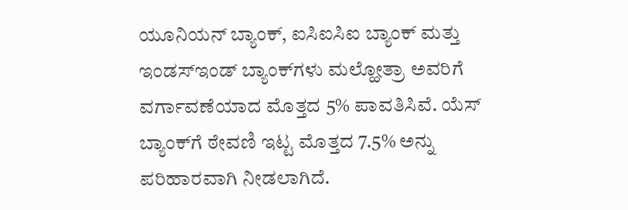ಯೂನಿಯನ್ ಬ್ಯಾಂಕ್, ಐಸಿಐಸಿಐ ಬ್ಯಾಂಕ್ ಮತ್ತು ಇಂಡಸ್‌ಇಂಡ್ ಬ್ಯಾಂಕ್‌ಗಳು ಮಲ್ಹೋತ್ರಾ ಅವರಿಗೆ ವರ್ಗಾವಣೆಯಾದ ಮೊತ್ತದ 5% ಪಾವತಿಸಿವೆ. ಯೆಸ್ ಬ್ಯಾಂಕ್‌ಗೆ ಠೇವಣಿ ಇಟ್ಟ ಮೊತ್ತದ 7.5% ಅನ್ನು ಪರಿಹಾರವಾಗಿ ನೀಡಲಾಗಿದೆ.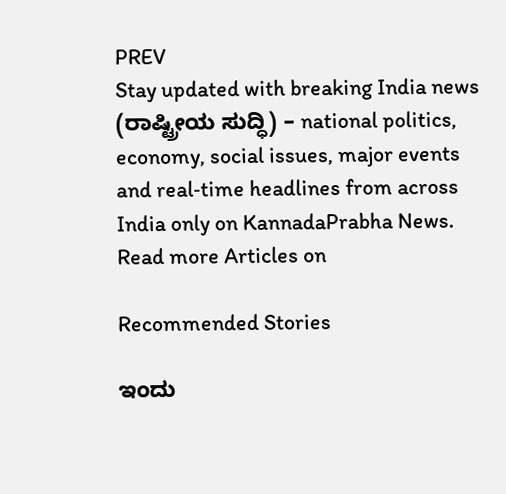PREV
Stay updated with breaking India news (ರಾಷ್ಟ್ರೀಯ ಸುದ್ಧಿ) – national politics, economy, social issues, major events and real‑time headlines from across India only on KannadaPrabha News.
Read more Articles on

Recommended Stories

ಇಂದು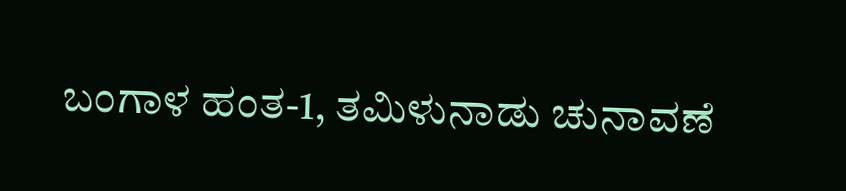ಬಂಗಾಳ ಹಂತ-1, ತಮಿಳುನಾಡು ಚುನಾವಣೆ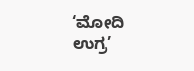‘ಮೋದಿ ಉಗ್ರ’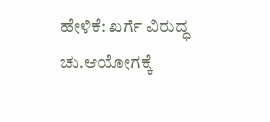ಹೇಳಿಕೆ: ಖರ್ಗೆ ವಿರುದ್ಧ ಚು.ಆಯೋಗಕ್ಕೆ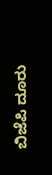ಬಿಜೆಪಿ ದೂರು